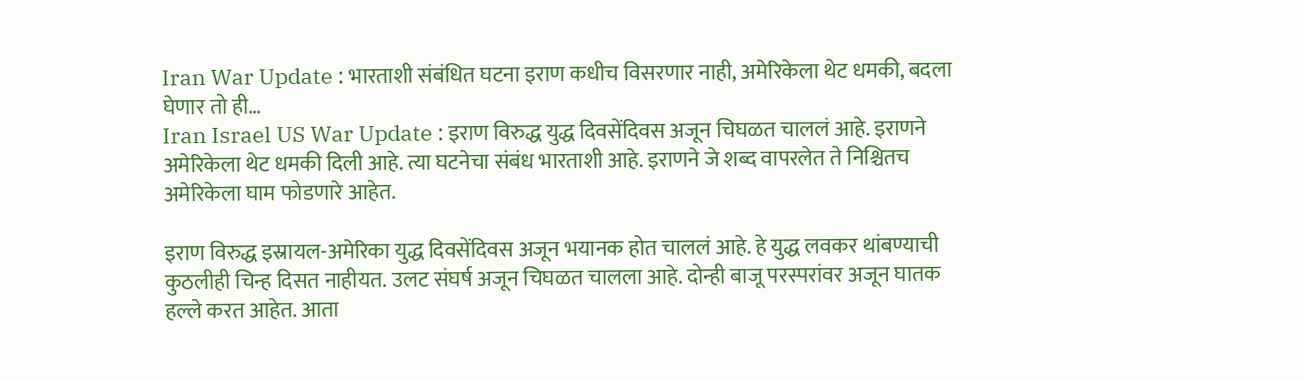Iran War Update : भारताशी संबंधित घटना इराण कधीच विसरणार नाही, अमेरिकेला थेट धमकी, बदला घेणार तो ही…
Iran Israel US War Update : इराण विरुद्ध युद्ध दिवसेंदिवस अजून चिघळत चाललं आहे. इराणने अमेरिकेला थेट धमकी दिली आहे. त्या घटनेचा संबंध भारताशी आहे. इराणने जे शब्द वापरलेत ते निश्चितच अमेरिकेला घाम फोडणारे आहेत.

इराण विरुद्ध इस्रायल-अमेरिका युद्ध दिवसेंदिवस अजून भयानक होत चाललं आहे. हे युद्ध लवकर थांबण्याची कुठलीही चिन्ह दिसत नाहीयत. उलट संघर्ष अजून चिघळत चालला आहे. दोन्ही बाजू परस्परांवर अजून घातक हल्ले करत आहेत. आता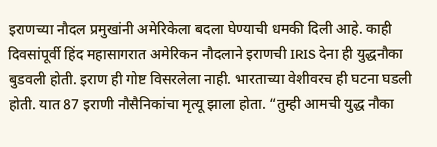इराणच्या नौदल प्रमुखांनी अमेरिकेला बदला घेण्याची धमकी दिली आहे. काही दिवसांपूर्वी हिंद महासागरात अमेरिकन नौदलाने इराणची IRIS देना ही युद्धनौका बुडवली होती. इराण ही गोष्ट विसरलेला नाही. भारताच्या वेशीवरच ही घटना घडली होती. यात 87 इराणी नौसैनिकांचा मृत्यू झाला होता. “तुम्ही आमची युद्ध नौका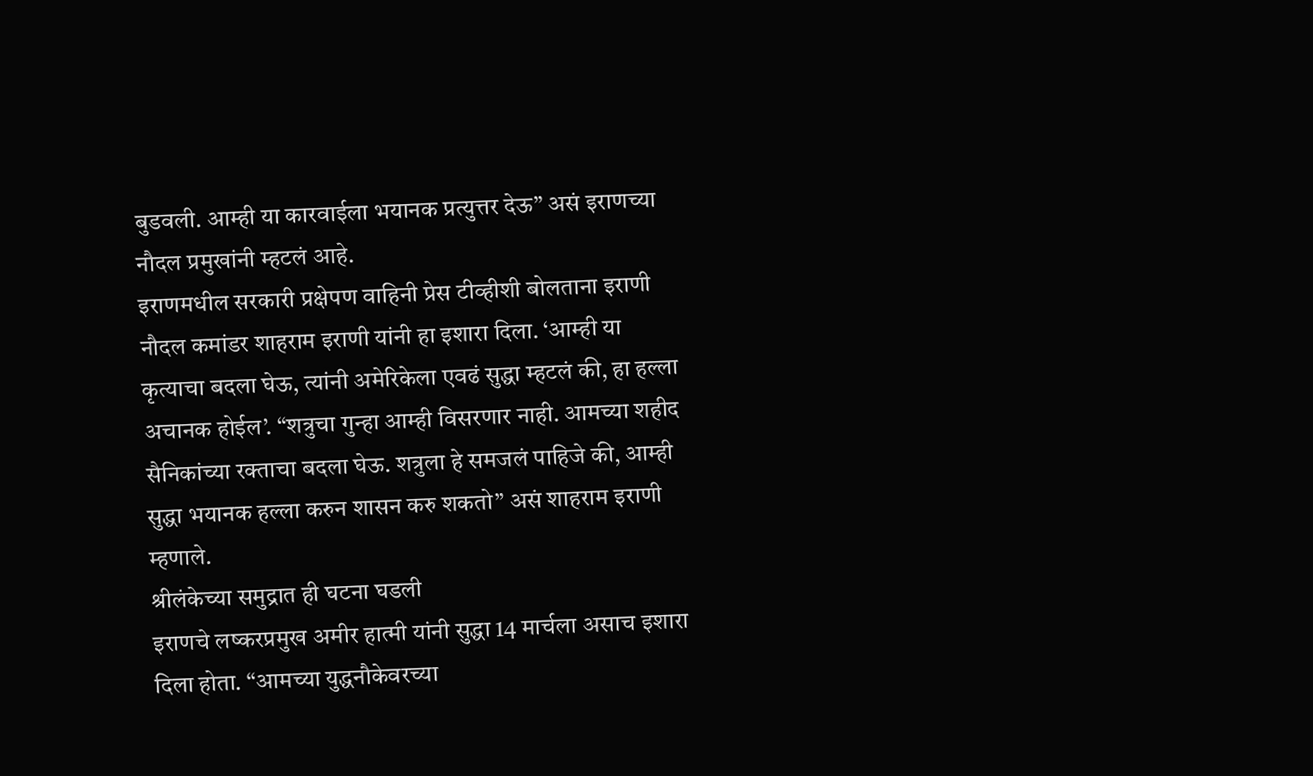बुडवली. आम्ही या कारवाईला भयानक प्रत्युत्तर देऊ” असं इराणच्या नौदल प्रमुखांनी म्हटलं आहे.
इराणमधील सरकारी प्रक्षेपण वाहिनी प्रेस टीव्हीशी बोलताना इराणी नौदल कमांडर शाहराम इराणी यांनी हा इशारा दिला. ‘आम्ही या कृत्याचा बदला घेऊ, त्यांनी अमेरिकेला एवढं सुद्धा म्हटलं की, हा हल्ला अचानक होईल’. “शत्रुचा गुन्हा आम्ही विसरणार नाही. आमच्या शहीद सैनिकांच्या रक्ताचा बदला घेऊ. शत्रुला हे समजलं पाहिजे की, आम्ही सुद्धा भयानक हल्ला करुन शासन करु शकतो” असं शाहराम इराणी म्हणाले.
श्रीलंकेच्या समुद्रात ही घटना घडली
इराणचे लष्करप्रमुख अमीर हात्मी यांनी सुद्धा 14 मार्चला असाच इशारा दिला होता. “आमच्या युद्धनौकेवरच्या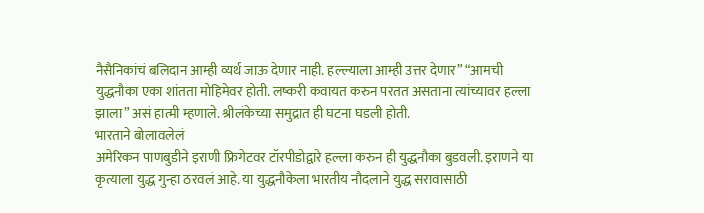नैसैनिकांचं बलिदान आम्ही व्यर्थ जाऊ देणार नाही. हल्ल्याला आम्ही उत्तर देणार” “आमची युद्धनौका एका शांतता मोहिमेवर होती. लष्करी कवायत करुन परतत असताना त्यांच्यावर हल्ला झाला” असं हात्मी म्हणाले. श्रीलंकेच्या समुद्रात ही घटना घडली होती.
भारताने बोलावलेलं
अमेरिकन पाणबुडीने इराणी फ्रिगेटवर टॉरपीडोद्वारे हल्ला करुन ही युद्धनौका बुडवली. इराणने या कृत्याला युद्ध गुन्हा ठरवलं आहे. या युद्धनौकेला भारतीय नौदलाने युद्ध सरावासाठी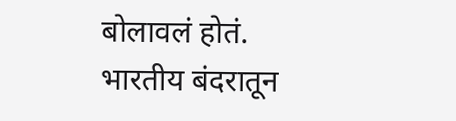बोलावलं होतं. भारतीय बंदरातून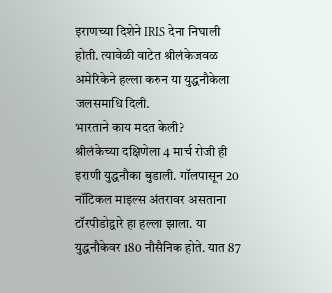इराणच्या दिशेने IRIS देना निघाली होती. त्यावेळी वाटेत श्रीलंकेजवळ अमेरिकेने हल्ला करुन या युद्धनौकेला जलसमाधि दिली.
भारताने काय मदत केली?
श्रीलंकेच्या दक्षिणेला 4 मार्च रोजी ही इराणी युद्धनौका बुडाली. गॉलपासून 20 नॉटिकल माइल्स अंतरावर असताना टॉरपीडोद्वारे हा हल्ला झाला. या युद्धनौकेवर 180 नौसैनिक होते. यात 87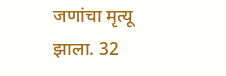जणांचा मृत्यू झाला. 32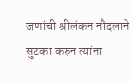जणांची श्रीलंकन नौदलाने सुटका करुन त्यांना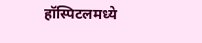हॉस्पिटलमध्ये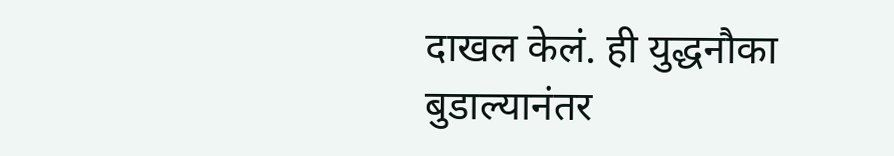दाखल केलं. ही युद्धनौका बुडाल्यानंतर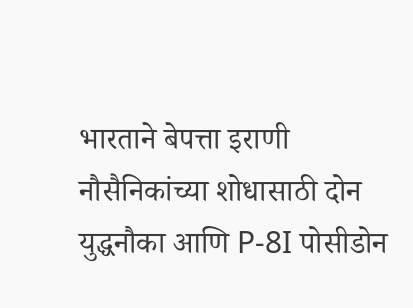भारताने बेपत्ता इराणी नौसैनिकांच्या शोधासाठी दोन युद्धनौका आणि P-8I पोसीडोन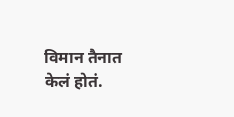विमान तैनात केलं होतं.